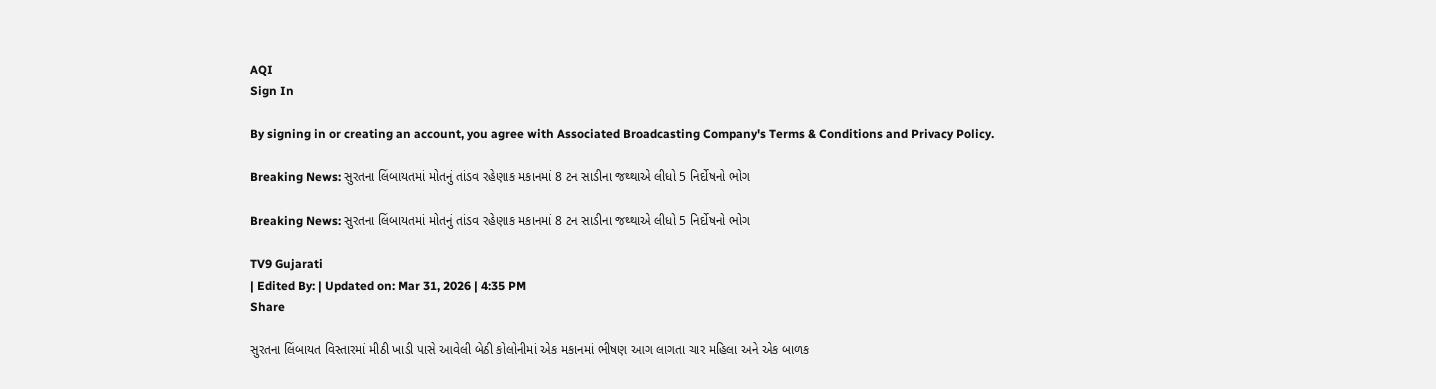AQI
Sign In

By signing in or creating an account, you agree with Associated Broadcasting Company's Terms & Conditions and Privacy Policy.

Breaking News: સુરતના લિંબાયતમાં મોતનું તાંડવ રહેણાક મકાનમાં 8 ટન સાડીના જથ્થાએ લીધો 5 નિર્દોષનો ભોગ

Breaking News: સુરતના લિંબાયતમાં મોતનું તાંડવ રહેણાક મકાનમાં 8 ટન સાડીના જથ્થાએ લીધો 5 નિર્દોષનો ભોગ

TV9 Gujarati
| Edited By: | Updated on: Mar 31, 2026 | 4:35 PM
Share

સુરતના લિંબાયત વિસ્તારમાં મીઠી ખાડી પાસે આવેલી બેઠી કોલોનીમાં એક મકાનમાં ભીષણ આગ લાગતા ચાર મહિલા અને એક બાળક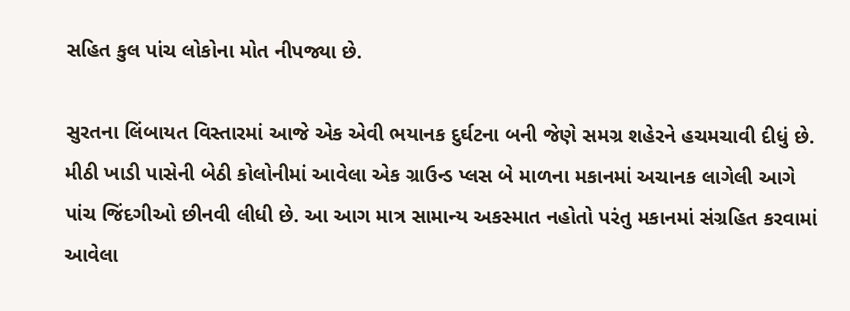સહિત કુલ પાંચ લોકોના મોત નીપજ્યા છે.

સુરતના લિંબાયત વિસ્તારમાં આજે એક એવી ભયાનક દુર્ઘટના બની જેણે સમગ્ર શહેરને હચમચાવી દીધું છે. મીઠી ખાડી પાસેની બેઠી કોલોનીમાં આવેલા એક ગ્રાઉન્ડ પ્લસ બે માળના મકાનમાં અચાનક લાગેલી આગે પાંચ જિંદગીઓ છીનવી લીધી છે. આ આગ માત્ર સામાન્ય અકસ્માત નહોતો પરંતુ મકાનમાં સંગ્રહિત કરવામાં આવેલા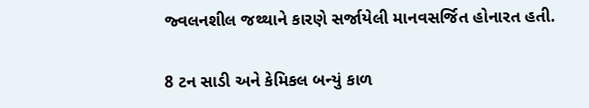જ્વલનશીલ જથ્થાને કારણે સર્જાયેલી માનવસર્જિત હોનારત હતી.

8 ટન સાડી અને કેમિકલ બન્યું કાળ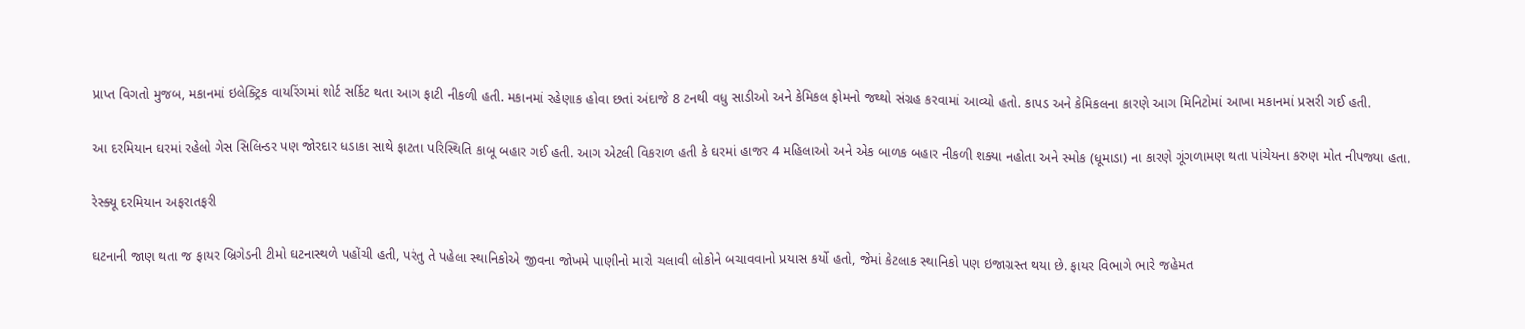પ્રાપ્ત વિગતો મુજબ, મકાનમાં ઇલેક્ટ્રિક વાયરિંગમાં શોર્ટ સર્કિટ થતા આગ ફાટી નીકળી હતી. મકાનમાં રહેણાક હોવા છતાં અંદાજે 8 ટનથી વધુ સાડીઓ અને કેમિકલ ફોમનો જથ્થો સંગ્રહ કરવામાં આવ્યો હતો. કાપડ અને કેમિકલના કારણે આગ મિનિટોમાં આખા મકાનમાં પ્રસરી ગઈ હતી.

આ દરમિયાન ઘરમાં રહેલો ગેસ સિલિન્ડર પણ જોરદાર ધડાકા સાથે ફાટતા પરિસ્થિતિ કાબૂ બહાર ગઈ હતી. આગ એટલી વિકરાળ હતી કે ઘરમાં હાજર 4 મહિલાઓ અને એક બાળક બહાર નીકળી શક્યા નહોતા અને સ્મોક (ધૂમાડા) ના કારણે ગૂંગળામણ થતા પાંચેયના કરુણ મોત નીપજ્યા હતા.

રેસ્ક્યૂ દરમિયાન અફરાતફરી

ઘટનાની જાણ થતા જ ફાયર બ્રિગેડની ટીમો ઘટનાસ્થળે પહોંચી હતી, પરંતુ તે પહેલા સ્થાનિકોએ જીવના જોખમે પાણીનો મારો ચલાવી લોકોને બચાવવાનો પ્રયાસ કર્યો હતો, જેમાં કેટલાક સ્થાનિકો પણ ઇજાગ્રસ્ત થયા છે. ફાયર વિભાગે ભારે જહેમત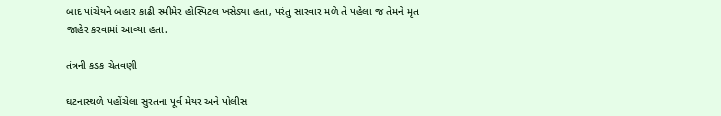બાદ પાંચેયને બહાર કાઢી સ્મીમેર હોસ્પિટલ ખસેડ્યા હતા, પરંતુ સારવાર મળે તે પહેલા જ તેમને મૃત જાહેર કરવામાં આવ્યા હતા.

તંત્રની કડક ચેતવણી

ઘટનાસ્થળે પહોંચેલા સુરતના પૂર્વ મેયર અને પોલીસ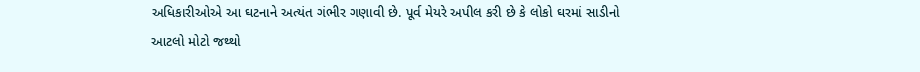અધિકારીઓએ આ ઘટનાને અત્યંત ગંભીર ગણાવી છે. પૂર્વ મેયરે અપીલ કરી છે કે લોકો ઘરમાં સાડીનો આટલો મોટો જથ્થો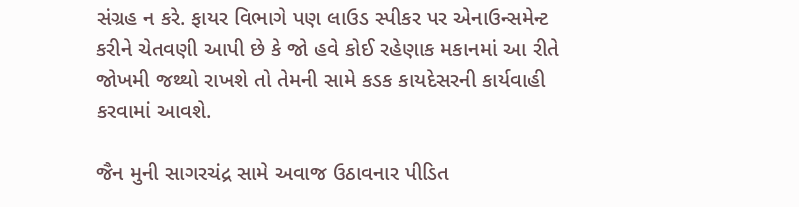સંગ્રહ ન કરે. ફાયર વિભાગે પણ લાઉડ સ્પીકર પર એનાઉન્સમેન્ટ કરીને ચેતવણી આપી છે કે જો હવે કોઈ રહેણાક મકાનમાં આ રીતે જોખમી જથ્થો રાખશે તો તેમની સામે કડક કાયદેસરની કાર્યવાહી કરવામાં આવશે.

જૈન મુની સાગરચંદ્ર સામે અવાજ ઉઠાવનાર પીડિત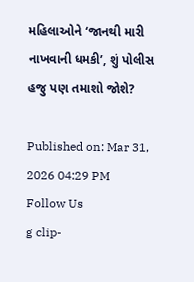મહિલાઓને ‘જાનથી મારી નાખવાની ધમકી’, શું પોલીસ હજુ પણ તમાશો જોશે?

Published on: Mar 31, 2026 04:29 PM
Follow Us
g clip-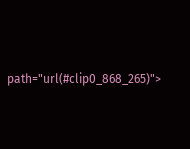path="url(#clip0_868_265)">